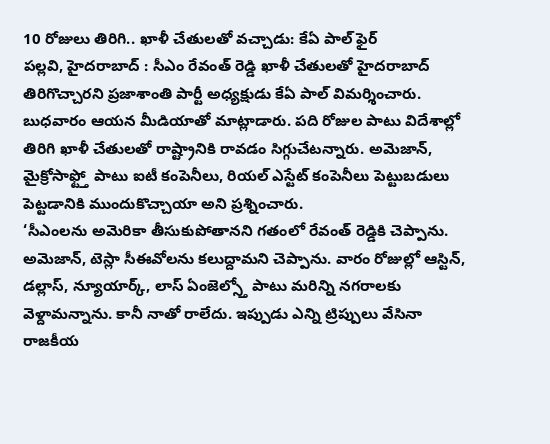10 రోజులు తిరిగి.. ఖాళీ చేతులతో వచ్చాడు: కేఏ పాల్ ఫైర్
పల్లవి, హైదరాబాద్ : సీఎం రేవంత్ రెడ్డి ఖాళీ చేతులతో హైదరాబాద్ తిరిగొచ్చారని ప్రజాశాంతి పార్టీ అధ్యక్షుడు కేఏ పాల్ విమర్శించారు. బుధవారం ఆయన మీడియాతో మాట్లాడారు. పది రోజుల పాటు విదేశాల్లో తిరిగి ఖాళీ చేతులతో రాష్ట్రానికి రావడం సిగ్గుచేటన్నారు. అమెజాన్, మైక్రోసాఫ్ట్తో పాటు ఐటీ కంపెనీలు, రియల్ ఎస్టేట్ కంపెనీలు పెట్టుబడులు పెట్టడానికి ముందుకొచ్చాయా అని ప్రశ్నించారు.
‘సీఎంలను అమెరికా తీసుకుపోతానని గతంలో రేవంత్ రెడ్డికి చెప్పాను. అమెజాన్, టెస్లా సీఈవోలను కలుద్దామని చెప్పాను. వారం రోజుల్లో ఆస్టిన్, డల్లాస్, న్యూయార్క్, లాస్ ఏంజెల్స్తో పాటు మరిన్ని నగరాలకు వెళ్దామన్నాను. కానీ నాతో రాలేదు. ఇప్పుడు ఎన్ని ట్రిప్పులు వేసినా రాజకీయ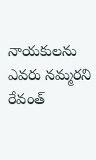నాయకులను ఎవరు నమ్మరని రేవంత్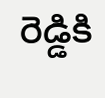రెడ్డికి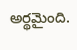అర్థమైంది.